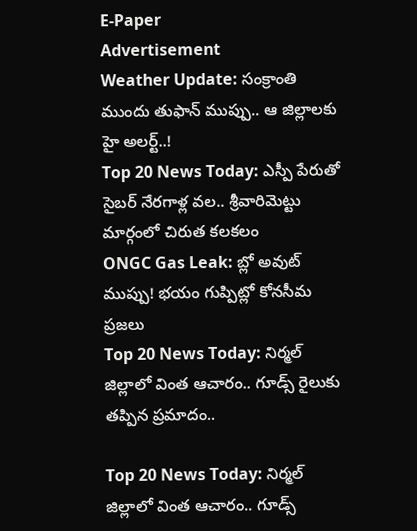E-Paper
Advertisement
Weather Update: సంక్రాంతి ముందు తుఫాన్ ముప్పు.. ఆ జిల్లాలకు హై అలర్ట్..!
Top 20 News Today: ఎస్పీ పేరుతో సైబర్ నేరగాళ్ల వల.. శ్రీవారిమెట్టు మార్గంలో చిరుత కలకలం
ONGC Gas Leak: బ్లో అవుట్ ముప్పు! భయం గుప్పిట్లో కోనసీమ ప్రజలు
Top 20 News Today: నిర్మల్ జిల్లాలో వింత ఆచారం.. గూడ్స్ రైలుకు తప్పిన ప్రమాదం..

Top 20 News Today: నిర్మల్ జిల్లాలో వింత ఆచారం.. గూడ్స్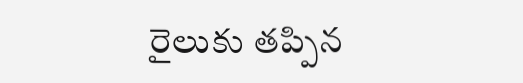రైలుకు తప్పిన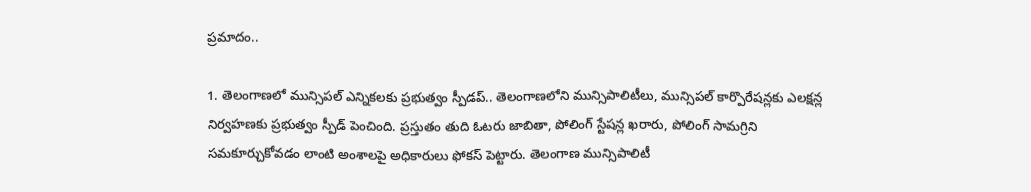ప్రమాదం..

1. తెలంగాణలో మున్సిపల్ ఎన్నికలకు ప్రభుత్వం స్పీడప్.. తెలంగాణలోని మున్సిపాలిటీలు, మున్సిపల్‌ కార్పొరేషన్లకు ఎలక్షన్ల నిర్వహణకు ప్రభుత్వం స్పీడ్‌ పెంచింది. ప్రస్తుతం తుది ఓటరు జాబితా, పోలింగ్‌ స్టేషన్ల ఖరారు, పోలింగ్‌ సామగ్రిని సమకూర్చుకోవడం లాంటి అంశాలపై అధికారులు ఫోకస్‌ పెట్టారు. తెలంగాణ మున్సిపాలిటీ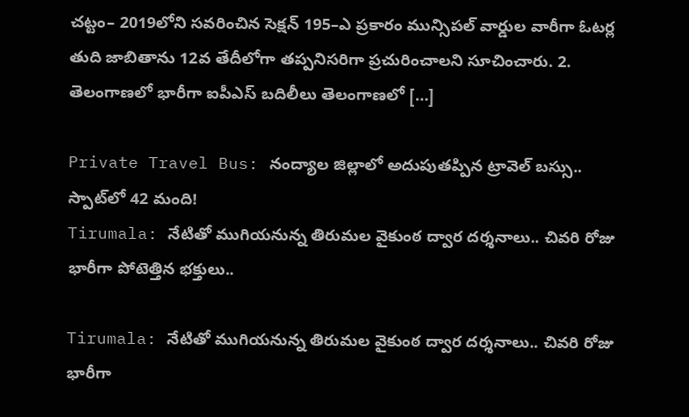చట్టం– 2019లోని సవరించిన సెక్షన్‌ 195–ఎ ప్రకారం మున్సిపల్‌ వార్డుల వారీగా ఓటర్ల తుది జాబితాను 12వ తేదీలోగా తప్పనిసరిగా ప్రచురించాలని సూచించారు. 2. తెలంగాణలో భారీగా ఐపీఎస్ బదిలీలు తెలంగాణలో […]

Private Travel Bus: నంద్యాల జిల్లాలో అదుపుతప్పిన ట్రావెల్ బస్సు.. స్పాట్‌లో 42 మంది!
Tirumala: నేటితో ముగియనున్న తిరుమల వైకుంఠ ద్వార దర్శనాలు.. చివరి రోజు భారీగా పోటెత్తిన భక్తులు..

Tirumala: నేటితో ముగియనున్న తిరుమల వైకుంఠ ద్వార దర్శనాలు.. చివరి రోజు భారీగా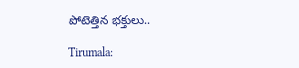పోటెత్తిన భక్తులు..

Tirumala: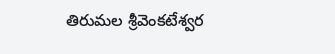తిరుమల శ్రీవెంకటేశ్వర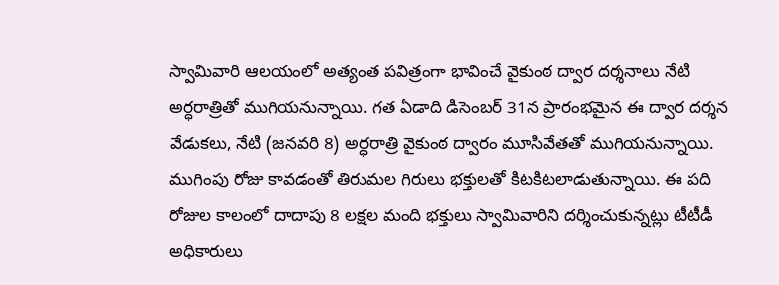స్వామివారి ఆలయంలో అత్యంత పవిత్రంగా భావించే వైకుంఠ ద్వార దర్శనాలు నేటి అర్ధరాత్రితో ముగియనున్నాయి. గత ఏడాది డిసెంబర్ 31న ప్రారంభమైన ఈ ద్వార దర్శన వేడుకలు, నేటి (జనవరి 8) అర్ధరాత్రి వైకుంఠ ద్వారం మూసివేతతో ముగియనున్నాయి. ముగింపు రోజు కావడంతో తిరుమల గిరులు భక్తులతో కిటకిటలాడుతున్నాయి. ఈ పది రోజుల కాలంలో దాదాపు 8 లక్షల మంది భక్తులు స్వామివారిని దర్శించుకున్నట్లు టీటీడీ అధికారులు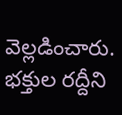వెల్లడించారు. భక్తుల రద్దీని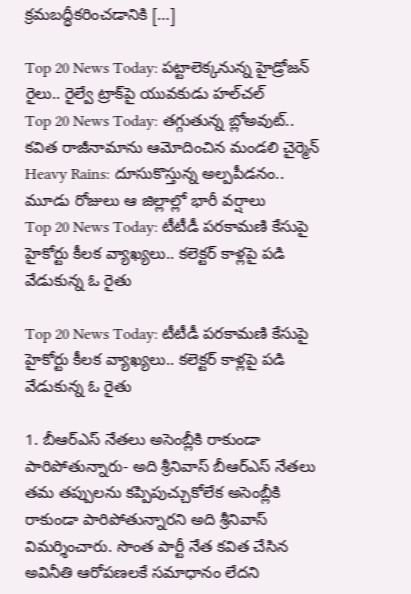క్రమబద్ధీకరించడానికి […]

Top 20 News Today: పట్టాలెక్కనున్న హైడ్రోజన్ రైలు.. రైల్వే ట్రాక్‌పై యువకుడు హల్‌చల్
Top 20 News Today: తగ్గుతున్న బ్లోఅవుట్‌.. కవిత రాజీనామాను ఆమోదించిన మండలి చైర్మెన్
Heavy Rains: దూసుకొస్తున్న అల్పపీడనం.. మూడు రోజులు ఆ జిల్లాల్లో భారీ వర్షాలు
Top 20 News Today: టీటీడీ పరకామణి కేసుపై హైకోర్టు కీలక వ్యాఖ్యలు.. కలెక్టర్ కాళ్లపై పడి వేడుకున్న ఓ రైతు

Top 20 News Today: టీటీడీ పరకామణి కేసుపై హైకోర్టు కీలక వ్యాఖ్యలు.. కలెక్టర్ కాళ్లపై పడి వేడుకున్న ఓ రైతు

1. బీఆర్ఎస్ నేతలు అసెంబ్లీకి రాకుండా పారిపోతున్నారు- అది శ్రీనివాస్ బీఆర్‌ఎస్ నేతలు తమ తప్పులను కప్పిపుచ్చుకోలేక అసెంబ్లీకి రాకుండా పారిపోతున్నారని అది శ్రీనివాస్ విమర్శించారు. సొంత పార్టీ నేత కవిత చేసిన అవినీతి ఆరోపణలకే సమాధానం లేదని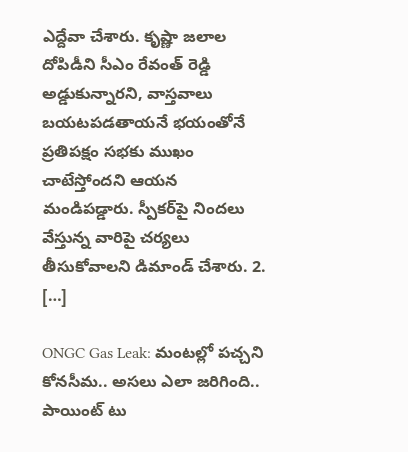ఎద్దేవా చేశారు. కృష్ణా జలాల దోపిడీని సీఎం రేవంత్ రెడ్డి అడ్డుకున్నారని, వాస్తవాలు బయటపడతాయనే భయంతోనే ప్రతిపక్షం సభకు ముఖం చాటేస్తోందని ఆయన మండిపడ్డారు. స్పీకర్‌పై నిందలు వేస్తున్న వారిపై చర్యలు తీసుకోవాలని డిమాండ్ చేశారు. 2. […]

ONGC Gas Leak: మంటల్లో పచ్చని కోనసీమ.. అసలు ఎలా జరిగింది.. పాయింట్ టు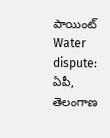పాయింట్
Water dispute: ఏపీ, తెలంగాణ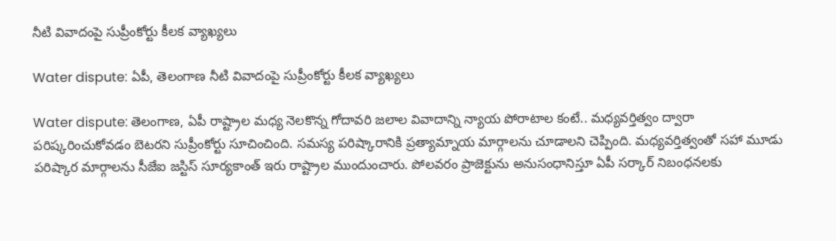నీటి వివాదంపై సుప్రీంకోర్టు కీలక వ్యాఖ్యలు

Water dispute: ఏపీ, తెలంగాణ నీటి వివాదంపై సుప్రీంకోర్టు కీలక వ్యాఖ్యలు

Water dispute: తెలంగాణ, ఏపీ రాష్ట్రాల మధ్య నెలకొన్న గోదావరి జలాల వివాదాన్ని న్యాయ పోరాటాల కంటే.. మధ్యవర్తిత్వం ద్వారా పరిష్కరించుకోవడం బెటరని సుప్రీంకోర్టు సూచించింది. సమస్య పరిష్కారానికి ప్రత్యామ్నాయ మార్గాలను చూడాలని చెప్పింది. మధ్యవర్తిత్వంతో సహా మూడు పరిష్కార మార్గాలను సీజేఐ జస్టిస్‌ సూర్యకాంత్‌ ఇరు రాష్ట్రాల ముందుంచారు. పోలవరం ప్రాజెక్టును అనుసంధానిస్తూ ఏపీ సర్కార్ నిబంధనలకు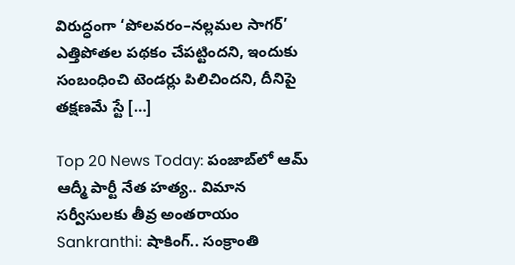విరుద్ధంగా ‘పోలవరం–నల్లమల సాగర్‌’ ఎత్తిపోతల పథకం చేపట్టిందని, ఇందుకు సంబంధించి టెండర్లు పిలిచిందని, దీనిపై తక్షణమే స్టే […]

Top 20 News Today: పంజాబ్‌లో ఆమ్ ఆద్మీ పార్టీ నేత హత్య.. విమాన సర్వీసులకు తీవ్ర అంతరాయం
Sankranthi: షాకింగ్.. సంక్రాంతి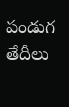పండుగ తేదీలు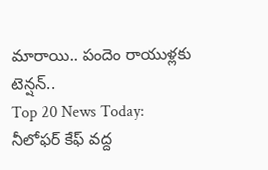మారాయి.. పందెం రాయుళ్లకు టెన్షన్..
Top 20 News Today: నీలోఫర్ కేఫ్ వద్ద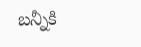బన్నీకి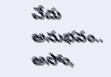చేదు అనుభవం.. అసోం,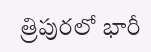త్రిపురలో భారీ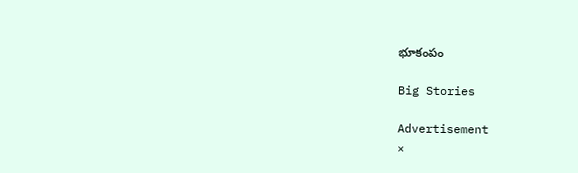భూకంపం

Big Stories

Advertisement
×